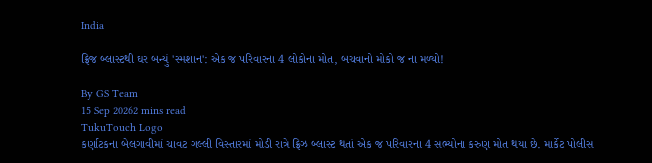India

ફ્રિજ બ્લાસ્ટથી ઘર બન્યું 'સ્મશાન': એક જ પરિવારના 4 લોકોના મોત, બચવાનો મોકો જ ના મળ્યો!

By GS Team
15 Sep 20262 mins read
TukuTouch Logo
કર્ણાટકના બેલગાવીમાં ચાવટ ગલ્લી વિસ્તારમાં મોડી રાત્રે ફ્રિઝ બ્લાસ્ટ થતાં એક જ પરિવારના 4 સભ્યોના કરુણ મોત થયા છે. માર્કેટ પોલીસ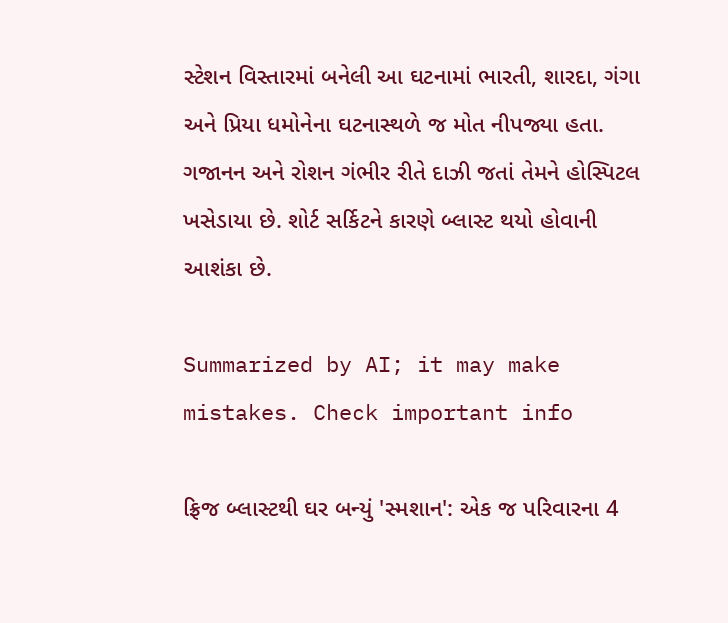સ્ટેશન વિસ્તારમાં બનેલી આ ઘટનામાં ભારતી, શારદા, ગંગા અને પ્રિયા ધમોનેના ઘટનાસ્થળે જ મોત નીપજ્યા હતા. ગજાનન અને રોશન ગંભીર રીતે દાઝી જતાં તેમને હોસ્પિટલ ખસેડાયા છે. શોર્ટ સર્કિટને કારણે બ્લાસ્ટ થયો હોવાની આશંકા છે.

Summarized by AI; it may make mistakes. Check important info

ફ્રિજ બ્લાસ્ટથી ઘર બન્યું 'સ્મશાન': એક જ પરિવારના 4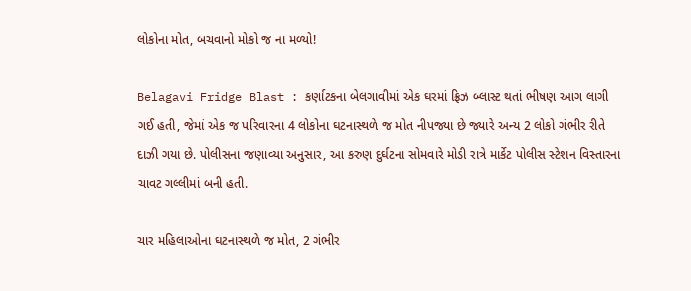લોકોના મોત, બચવાનો મોકો જ ના મળ્યો!

Belagavi Fridge Blast : કર્ણાટકના બેલગાવીમાં એક ઘરમાં ફ્રિઝ બ્લાસ્ટ થતાં ભીષણ આગ લાગી ગઈ હતી, જેમાં એક જ પરિવારના 4 લોકોના ઘટનાસ્થળે જ મોત નીપજ્યા છે જ્યારે અન્ય 2 લોકો ગંભીર રીતે દાઝી ગયા છે. પોલીસના જણાવ્યા અનુસાર, આ કરુણ દુર્ઘટના સોમવારે મોડી રાત્રે માર્કેટ પોલીસ સ્ટેશન વિસ્તારના ચાવટ ગલ્લીમાં બની હતી.

ચાર મહિલાઓના ઘટનાસ્થળે જ મોત, 2 ગંભીર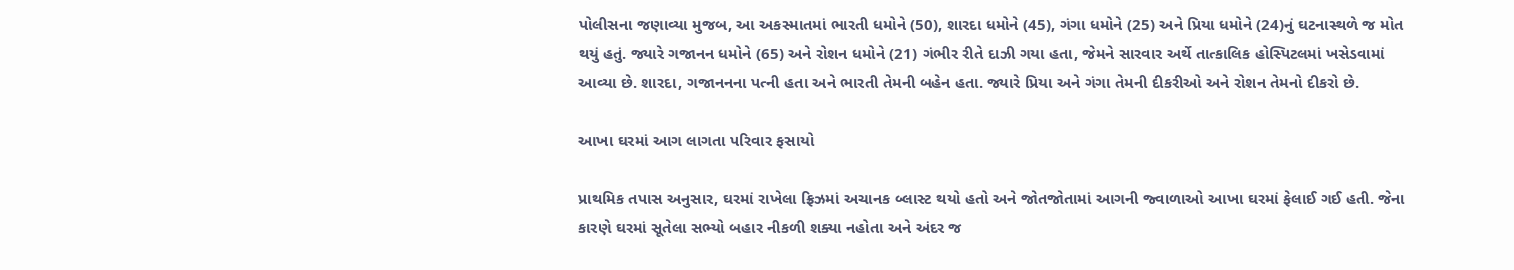પોલીસના જણાવ્યા મુજબ, આ અકસ્માતમાં ભારતી ધમોને (50), શારદા ધમોને (45), ગંગા ધમોને (25) અને પ્રિયા ધમોને (24)નું ઘટનાસ્થળે જ મોત થયું હતું. જ્યારે ગજાનન ધમોને (65) અને રોશન ધમોને (21) ગંભીર રીતે દાઝી ગયા હતા, જેમને સારવાર અર્થે તાત્કાલિક હોસ્પિટલમાં ખસેડવામાં આવ્યા છે. શારદા, ગજાનનના પત્ની હતા અને ભારતી તેમની બહેન હતા. જ્યારે પ્રિયા અને ગંગા તેમની દીકરીઓ અને રોશન તેમનો દીકરો છે.

આખા ઘરમાં આગ લાગતા પરિવાર ફસાયો

પ્રાથમિક તપાસ અનુસાર, ઘરમાં રાખેલા ફ્રિઝમાં અચાનક બ્લાસ્ટ થયો હતો અને જોતજોતામાં આગની જ્વાળાઓ આખા ઘરમાં ફેલાઈ ગઈ હતી. જેના કારણે ઘરમાં સૂતેલા સભ્યો બહાર નીકળી શક્યા નહોતા અને અંદર જ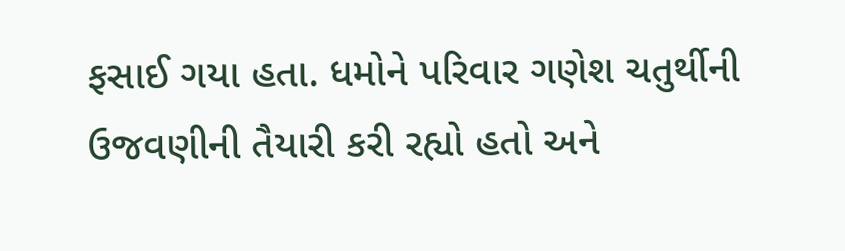ફસાઈ ગયા હતા. ધમોને પરિવાર ગણેશ ચતુર્થીની ઉજવણીની તૈયારી કરી રહ્યો હતો અને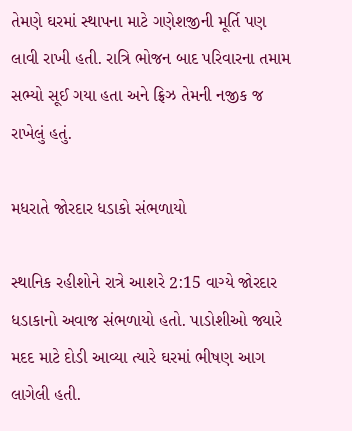તેમણે ઘરમાં સ્થાપના માટે ગણેશજીની મૂર્તિ પણ લાવી રાખી હતી. રાત્રિ ભોજન બાદ પરિવારના તમામ સભ્યો સૂઈ ગયા હતા અને ફ્રિઝ તેમની નજીક જ રાખેલું હતું.

મધરાતે જોરદાર ધડાકો સંભળાયો

સ્થાનિક રહીશોને રાત્રે આશરે 2:15 વાગ્યે જોરદાર ધડાકાનો અવાજ સંભળાયો હતો. પાડોશીઓ જ્યારે મદદ માટે દોડી આવ્યા ત્યારે ઘરમાં ભીષણ આગ લાગેલી હતી.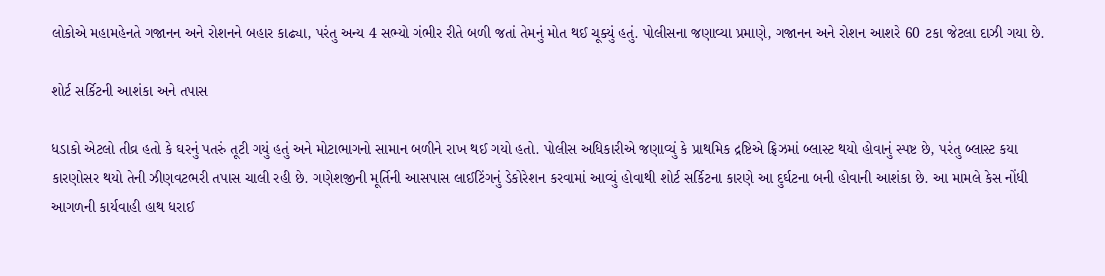લોકોએ મહામહેનતે ગજાનન અને રોશનને બહાર કાઢ્યા, પરંતુ અન્ય 4 સભ્યો ગંભીર રીતે બળી જતાં તેમનું મોત થઈ ચૂક્યું હતું. પોલીસના જણાવ્યા પ્રમાણે, ગજાનન અને રોશન આશરે 60 ટકા જેટલા દાઝી ગયા છે.

શોર્ટ સર્કિટની આશંકા અને તપાસ

ધડાકો એટલો તીવ્ર હતો કે ઘરનું પતરું તૂટી ગયું હતું અને મોટાભાગનો સામાન બળીને રાખ થઈ ગયો હતો. પોલીસ અધિકારીએ જણાવ્યું કે પ્રાથમિક દ્રષ્ટિએ ફ્રિઝમાં બ્લાસ્ટ થયો હોવાનું સ્પષ્ટ છે, પરંતુ બ્લાસ્ટ કયા કારણોસર થયો તેની ઝીણવટભરી તપાસ ચાલી રહી છે. ગણેશજીની મૂર્તિની આસપાસ લાઈટિંગનું ડેકોરેશન કરવામાં આવ્યું હોવાથી શોર્ટ સર્કિટના કારણે આ દુર્ઘટના બની હોવાની આશંકા છે. આ મામલે કેસ નોંધી આગળની કાર્યવાહી હાથ ધરાઈ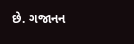છે. ગજાનન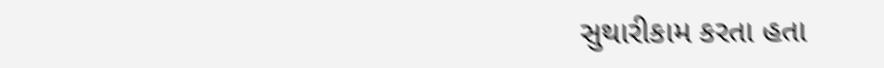સુથારીકામ કરતા હતા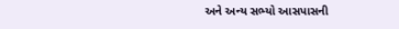અને અન્ય સભ્યો આસપાસની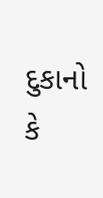દુકાનો કે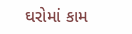ઘરોમાં કામ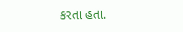કરતા હતા.